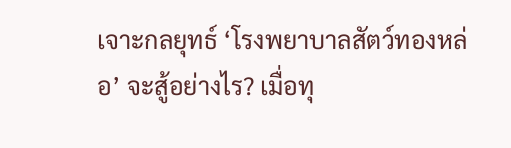เจาะกลยุทธ์ ‘โรงพยาบาลสัตว์ทองหล่อ’ จะสู้อย่างไร? เมื่อทุ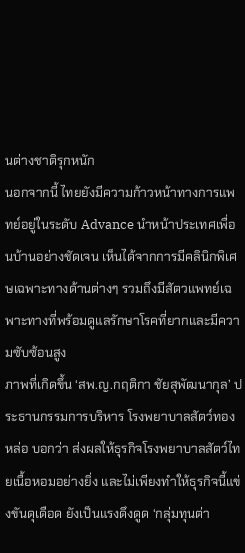นต่างชาติรุกหนัก
นอกจากนี้ ไทยยังมีความก้าวหน้าทางการแพทย์อยู่ในระดับ Advance นำหน้าประเทศเพื่อนบ้านอย่างชัดเจน เห็นได้จากการมีคลินิกพิเศษเฉพาะทางด้านต่างๆ รวมถึงมีสัตวแพทย์เฉพาะทางที่พร้อมดูแลรักษาโรคที่ยากและมีความซับซ้อนสูง
ภาพที่เกิดขึ้น ‘สพ.ญ.กฤติกา ชัยสุพัฒนากุล’ ประธานกรรมการบริหาร โรงพยาบาลสัตว์ทองหล่อ บอกว่า ส่งผลให้ธุรกิจโรงพยาบาลสัตว์ไทยเนื้อหอมอย่างยิ่ง และไม่เพียงทำให้ธุรกิจนี้แข่งขันดุเดือด ยังเป็นแรงดึงดูด ‘กลุ่มทุนต่า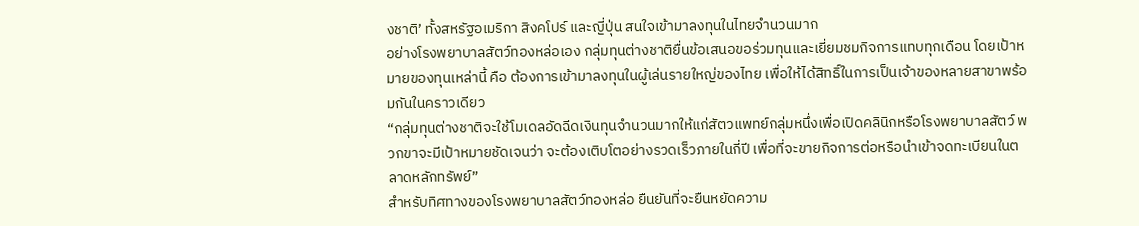งชาติ’ ทั้งสหรัฐอเมริกา สิงคโปร์ และญี่ปุ่น สนใจเข้ามาลงทุนในไทยจำนวนมาก
อย่างโรงพยาบาลสัตว์ทองหล่อเอง กลุ่มทุนต่างชาติยื่นข้อเสนอขอร่วมทุนและเยี่ยมชมกิจการแทบทุกเดือน โดยเป้าหมายของทุนเหล่านี้ คือ ต้องการเข้ามาลงทุนในผู้เล่นรายใหญ่ของไทย เพื่อให้ได้สิทธิ์ในการเป็นเจ้าของหลายสาขาพร้อมกันในคราวเดียว
“กลุ่มทุนต่างชาติจะใช้โมเดลอัดฉีดเงินทุนจำนวนมากให้แก่สัตวแพทย์กลุ่มหนึ่งเพื่อเปิดคลินิกหรือโรงพยาบาลสัตว์ พวกขาจะมีเป้าหมายชัดเจนว่า จะต้องเติบโตอย่างรวดเร็วภายในกี่ปี เพื่อที่จะขายกิจการต่อหรือนำเข้าจดทะเบียนในตลาดหลักทรัพย์”
สำหรับทิศทางของโรงพยาบาลสัตว์ทองหล่อ ยืนยันที่จะยืนหยัดความ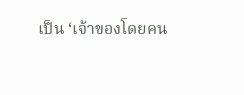เป็น ‘เจ้าของโดยคน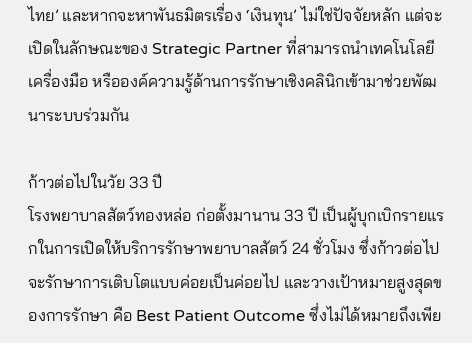ไทย’ และหากจะหาพันธมิตรเรื่อง ‘เงินทุน’ ไม่ใช่ปัจจัยหลัก แต่จะเปิดในลักษณะของ Strategic Partner ที่สามารถนำเทคโนโลยี เครื่องมือ หรือองค์ความรู้ด้านการรักษาเชิงคลินิกเข้ามาช่วยพัฒนาระบบร่วมกัน

ก้าวต่อไปในวัย 33 ปี
โรงพยาบาลสัตว์ทองหล่อ ก่อตั้งมานาน 33 ปี เป็นผู้บุกเบิกรายแรกในการเปิดให้บริการรักษาพยาบาลสัตว์ 24 ชั่วโมง ซึ่งก้าวต่อไป จะรักษาการเติบโตแบบค่อยเป็นค่อยไป และวางเป้าหมายสูงสุดของการรักษา คือ Best Patient Outcome ซึ่งไม่ได้หมายถึงเพีย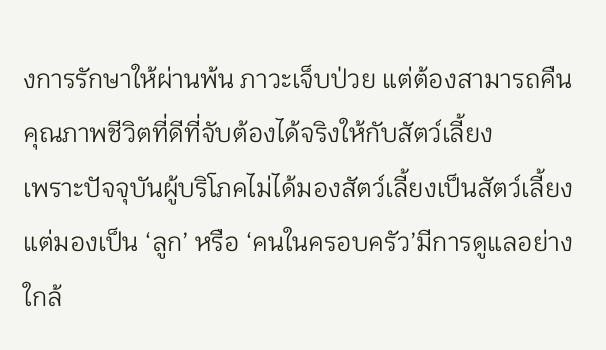งการรักษาให้ผ่านพ้น ภาวะเจ็บป่วย แต่ต้องสามารถคืนคุณภาพชีวิตที่ดีที่จับต้องได้จริงให้กับสัตว์เลี้ยง
เพราะปัจจุบันผู้บริโภคไม่ได้มองสัตว์เลี้ยงเป็นสัตว์เลี้ยง แต่มองเป็น ‘ลูก’ หรือ ‘คนในครอบครัว’มีการดูแลอย่างใกล้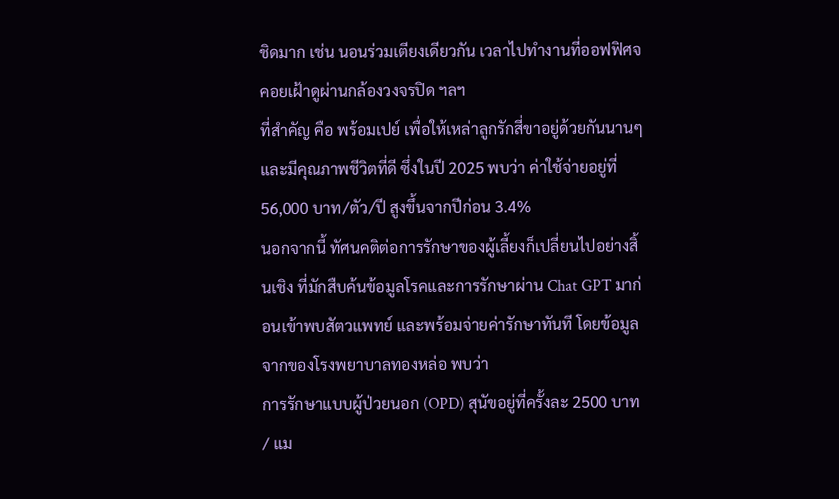ชิดมาก เช่น นอนร่วมเตียงเดียวกัน เวลาไปทำงานที่ออฟฟิศจคอยเฝ้าดูผ่านกล้องวงจรปิด ฯลฯ
ที่สำคัญ คือ พร้อมเปย์ เพื่อให้เหล่าลูกรักสี่ขาอยู่ด้วยกันนานๆ และมีคุณภาพชีวิตที่ดี ซึ่งในปี 2025 พบว่า ค่าใช้จ่ายอยู่ที่ 56,000 บาท/ตัว/ปี สูงขึ้นจากปีก่อน 3.4%
นอกจากนี้ ทัศนคติต่อการรักษาของผู้เลี้ยงก็เปลี่ยนไปอย่างสิ้นเชิง ที่มักสืบค้นข้อมูลโรคและการรักษาผ่าน Chat GPT มาก่อนเข้าพบสัตวแพทย์ และพร้อมจ่ายค่ารักษาทันที โดยข้อมูลจากของโรงพยาบาลทองหล่อ พบว่า
การรักษาแบบผู้ป่วยนอก (OPD) สุนัขอยู่ที่ครั้งละ 2500 บาท / แม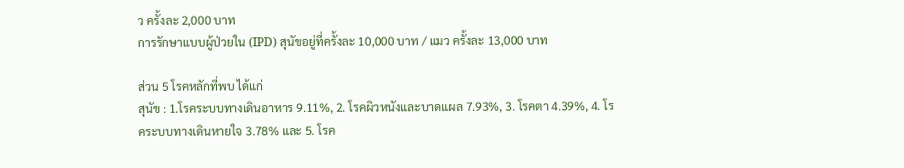ว ครั้งละ 2,000 บาท
การรักษาแบบผู้ป่วยใน (IPD) สุนัขอยู่ที่ครั้งละ 10,000 บาท / แมว ครั้งละ 13,000 บาท

ส่วน 5 โรคหลักที่พบ ได้แก่
สุนัข : 1.โรคระบบทางเดินอาหาร 9.11%, 2. โรคผิวหนังและบาดแผล 7.93%, 3. โรคตา 4.39%, 4. โรคระบบทางเดินหายใจ 3.78% และ 5. โรค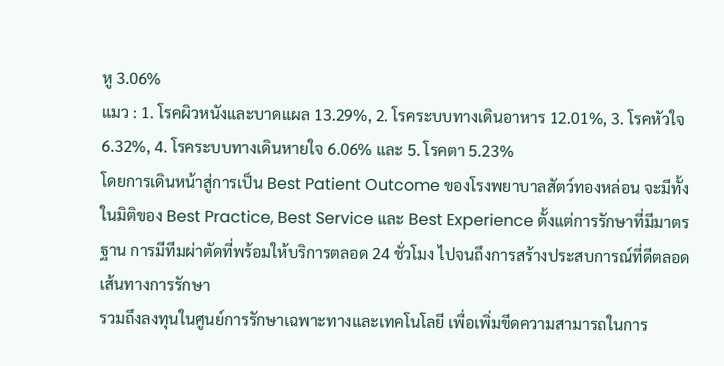หู 3.06%
แมว : 1. โรคผิวหนังและบาดแผล 13.29%, 2. โรคระบบทางเดินอาหาร 12.01%, 3. โรคหัวใจ 6.32%, 4. โรคระบบทางเดินหายใจ 6.06% และ 5. โรคตา 5.23%
โดยการเดินหน้าสู่การเป็น Best Patient Outcome ของโรงพยาบาลสัตว์ทองหล่อน จะมีทั้งในมิติของ Best Practice, Best Service และ Best Experience ตั้งแต่การรักษาที่มีมาตรฐาน การมีทีมผ่าตัดที่พร้อมให้บริการตลอด 24 ชั่วโมง ไปจนถึงการสร้างประสบการณ์ที่ดีตลอดเส้นทางการรักษา
รวมถึงลงทุนในศูนย์การรักษาเฉพาะทางและเทคโนโลยี เพื่อเพิ่มขีดความสามารถในการ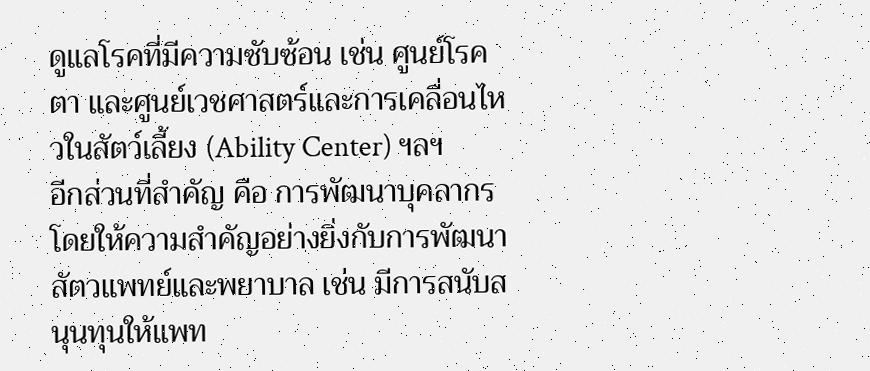ดูแลโรคที่มีความซับซ้อน เช่น ศูนย์โรคตา และศูนย์เวชศาสตร์และการเคลื่อนไหวในสัตว์เลี้ยง (Ability Center) ฯลฯ
อีกส่วนที่สำคัญ คือ การพัฒนาบุคลากร โดยให้ความสำคัญอย่างยิ่งกับการพัฒนาสัตวแพทย์และพยาบาล เช่น มีการสนับสนุนทุนให้แพท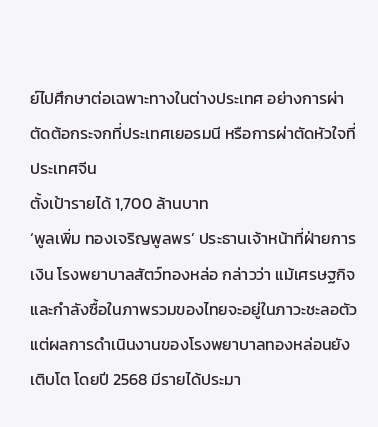ย์ไปศึกษาต่อเฉพาะทางในต่างประเทศ อย่างการผ่าตัดต้อกระจกที่ประเทศเยอรมนี หรือการผ่าตัดหัวใจที่ประเทศจีน
ตั้งเป้ารายได้ 1,700 ล้านบาท
‘พูลเพิ่ม ทองเจริญพูลพร’ ประธานเจ้าหน้าที่ฝ่ายการเงิน โรงพยาบาลสัตว์ทองหล่อ กล่าวว่า แม้เศรษฐกิจและกำลังซื้อในภาพรวมของไทยจะอยู่ในภาวะชะลอตัว แต่ผลการดำเนินงานของโรงพยาบาลทองหล่อนยังเติบโต โดยปี 2568 มีรายได้ประมา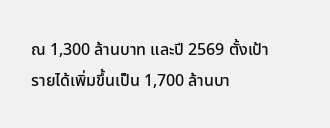ณ 1,300 ล้านบาท และปี 2569 ตั้งเป้ารายได้เพิ่มขึ้นเป็น 1,700 ล้านบา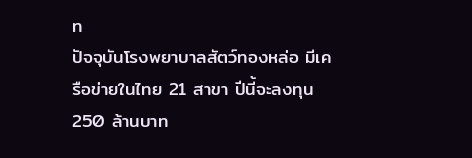ท
ปัจจุบันโรงพยาบาลสัตว์ทองหล่อ มีเครือข่ายในไทย 21 สาขา ปีนี้จะลงทุน 250 ล้านบาท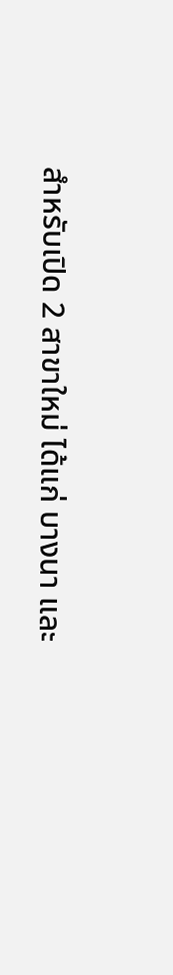สำหรับเปิด 2 สาขาใหม่ ได้แก่ บางนา และ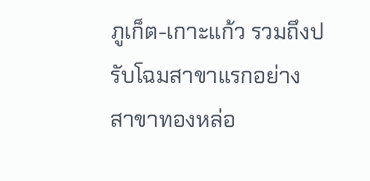ภูเก็ต-เกาะแก้ว รวมถึงปรับโฉมสาขาแรกอย่าง สาขาทองหล่อ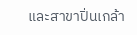และสาขาปิ่นเกล้า